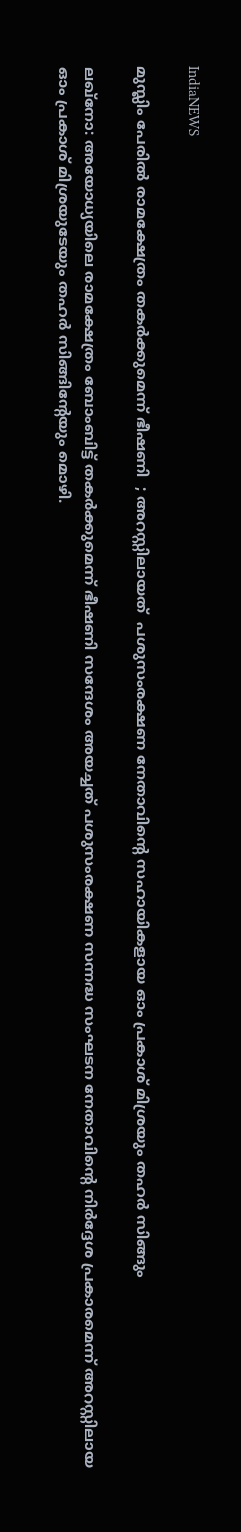IndiaNEWS

മുസ്ലിം പേരിൽ രാമക്ഷേത്രം തകര്‍ക്കുമെന്ന് ഭീഷണി  ; അറസ്റ്റിലായത്  പശുസംരക്ഷണ നേതാവിന്റെ സഹായികളായ ഓം പ്രകാശ് മിശ്രയും തഹര്‍ സിങ്ങും

ലഖ്‌നോ: അയോധ്യയിലെ രാമക്ഷേത്രം ബോംബിട്ട് തകര്‍ക്കുമെന്ന് ഭീഷണി സന്ദേശം അയച്ചത് പശുസംരക്ഷണ സന്നദ്ധ സംഘടന നേതാവിന്റെ നിര്‍ദ്ദേശ പ്രകാരമെന്ന് അറസ്റ്റിലായ ഓം പ്രകാശ് മിശ്രയുടേയും തഹര്‍ സിങ്ങിന്റേയും മൊഴി.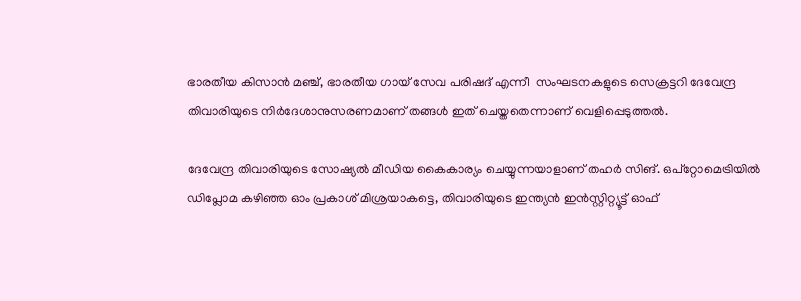ഭാരതീയ കിസാന്‍ മഞ്ച്, ഭാരതീയ ഗായ് സേവ പരിഷദ് എന്നീ  സംഘടനകളുടെ സെക്രട്ടറി ദേവേന്ദ്ര തിവാരിയുടെ നിര്‍ദേശാനുസരണമാണ് തങ്ങൾ ഇത് ചെയ്തതെന്നാണ് വെളിപ്പെടുത്തൽ.

ദേവേന്ദ്ര തിവാരിയുടെ സോഷ്യല്‍ മീഡിയ കൈകാര്യം ചെയ്യുന്നയാളാണ് തഹര്‍ സിങ്. ഒപ്‌റ്റോമെട്രിയില്‍ ഡിപ്ലോമ കഴിഞ്ഞ ഓം പ്രകാശ് മിശ്രയാകട്ടെ, തിവാരിയുടെ ഇന്ത്യന്‍ ഇന്‍സ്റ്റിറ്റ്യൂട്ട് ഓഫ്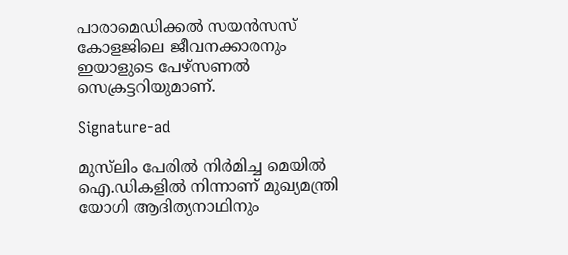പാരാമെഡിക്കല്‍ സയന്‍സസ് കോളജിലെ ജീവനക്കാരനും ഇയാളുടെ പേഴ്‌സണല്‍ സെക്രട്ടറിയുമാണ്.

Signature-ad

മുസ്‌ലിം പേരില്‍ നിര്‍മിച്ച മെയില്‍ ഐ.ഡികളില്‍ നിന്നാണ് മുഖ്യമന്ത്രി യോഗി ആദിത്യനാഥിനും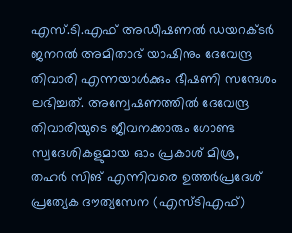എസ്.ടി.എഫ് അഡീഷണല്‍ ഡയറക്ടര്‍ ജനറല്‍ അമിതാഭ് യാഷിനും ദേവേന്ദ്ര തിവാരി എന്നയാള്‍ക്കും ഭീഷണി സന്ദേശം ലഭിച്ചത്. അന്വേഷണത്തില്‍ ദേവേന്ദ്ര തിവാരിയുടെ ജീവനക്കാരും ഗോണ്ട സ്വദേശികളുമായ ഓം പ്രകാശ് മിശ്ര, തഹര്‍ സിങ് എന്നിവരെ ഉത്തര്‍പ്രദേശ് പ്രത്യേക ദൗത്യസേന (എസ്ടിഎഫ്)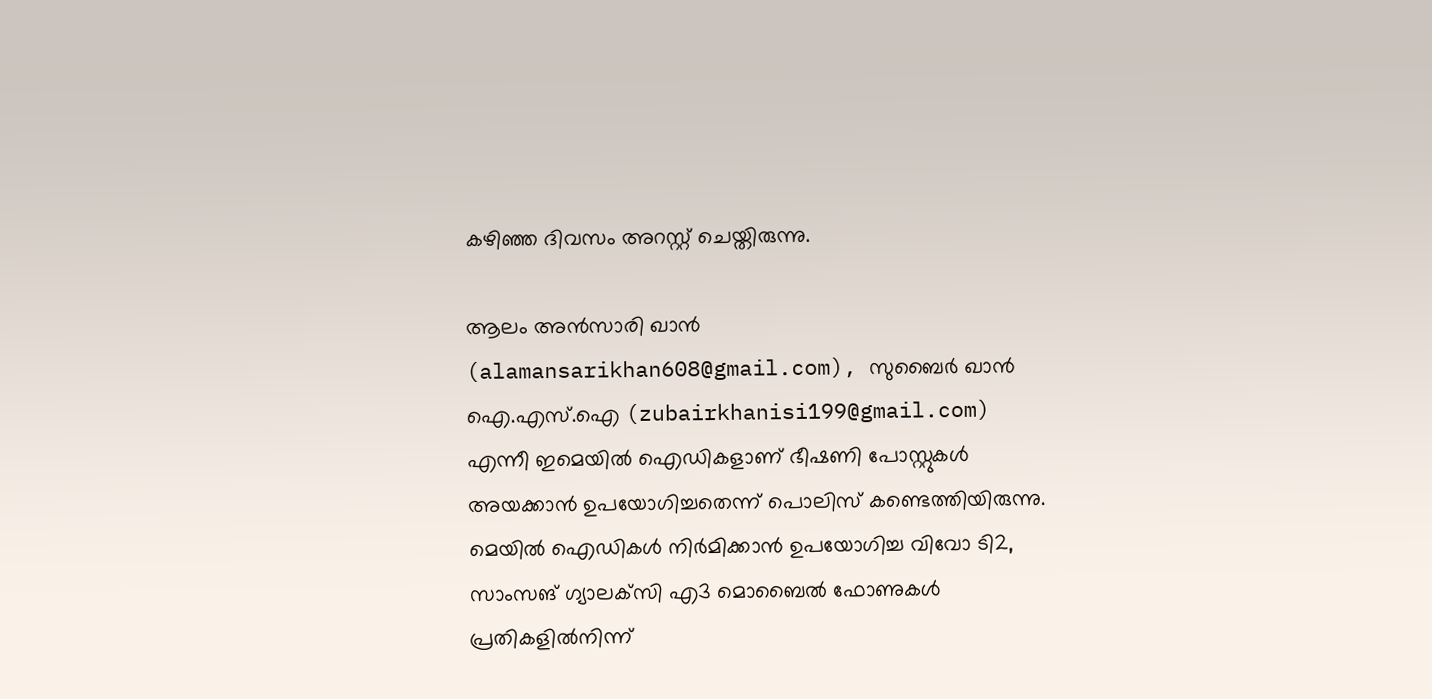കഴിഞ്ഞ ദിവസം അറസ്റ്റ് ചെയ്തിരുന്നു.

ആലം അന്‍സാരി ഖാന്‍ (alamansarikhan608@gmail.com), സുബൈര്‍ ഖാന്‍ ഐ.എസ്.ഐ (zubairkhanisi199@gmail.com) എന്നീ ഇമെയില്‍ ഐഡികളാണ് ഭീഷണി പോസ്റ്റുകള്‍ അയക്കാന്‍ ഉപയോഗിച്ചതെന്ന് പൊലിസ് കണ്ടെത്തിയിരുന്നു. മെയില്‍ ഐഡികള്‍ നിര്‍മിക്കാന്‍ ഉപയോഗിച്ച വിവോ ടി2, സാംസങ് ഗ്യാലക്‌സി എ3 മൊബൈല്‍ ഫോണുകള്‍ പ്രതികളില്‍നിന്ന്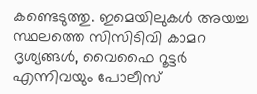കണ്ടെടുത്തു. ഇമെയിലുകള്‍ അയച്ച സ്ഥലത്തെ സിസിടിവി കാമറ ദൃശ്യങ്ങള്‍, വൈഫൈ റൂട്ടര്‍ എന്നിവയും പോലീസ്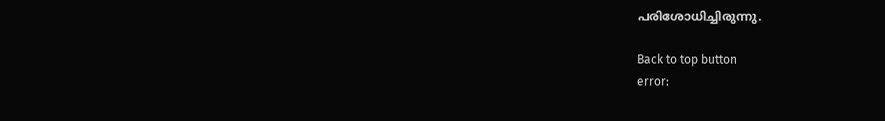പരിശോധിച്ചിരുന്നു.

Back to top button
error: